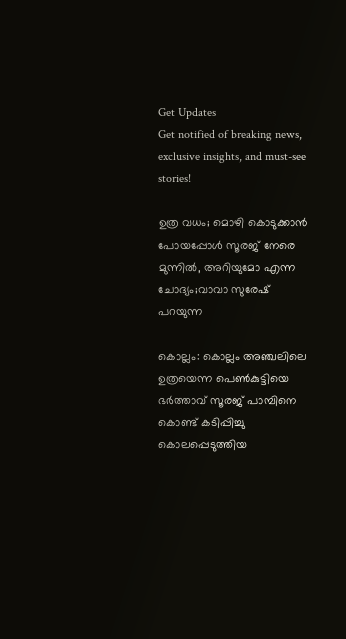Get Updates
Get notified of breaking news, exclusive insights, and must-see stories!

ഉത്ര വധം; മൊഴി കൊടുക്കാന്‍ പോയപ്പോള്‍ സൂരജ് നേരെ മുന്നില്‍, അറിയുമോ എന്ന ചോദ്യം;വാവാ സുരേഷ് പറയുന്ന

കൊല്ലം: കൊല്ലം അഞ്ചലിലെ ഉത്രയെന്ന പെണ്‍കുട്ടിയെ ഭര്‍ത്താവ് സൂരജ് പാമ്പിനെ കൊണ്ട് കടിപ്പിച്ചു കൊലപ്പെടുത്തിയ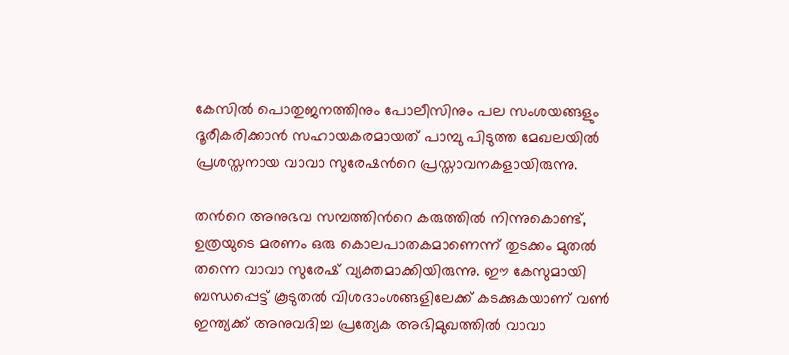കേസില്‍ പൊതുജനത്തിനും പോലീസിനും പല സംശയങ്ങളും ദൂരീകരിക്കാന്‍ സഹായകരമായത് പാമ്പു പിടുത്ത മേഖലയില്‍ പ്രശസ്തനായ വാവാ സുരേഷന്‍റെ പ്രസ്താവനകളായിരുന്നു.

തന്‍റെ അനുഭവ സമ്പത്തിന്‍റെ കരുത്തില്‍ നിന്നുകൊണ്ട്, ഉത്രയുടെ മരണം ഒരു കൊലപാതകമാണെന്ന് തുടക്കം മുതല്‍ തന്നെ വാവാ സുരേഷ് വ്യക്തമാക്കിയിരുന്നു. ഈ കേസുമായി ബന്ധപ്പെട്ട് കൂടുതല്‍ വിശദാംശങ്ങളിലേക്ക് കടക്കുകയാണ് വണ്‍ ഇന്ത്യക്ക് അനുവദിച്ച പ്രത്യേക അഭിമുഖത്തില്‍ വാവാ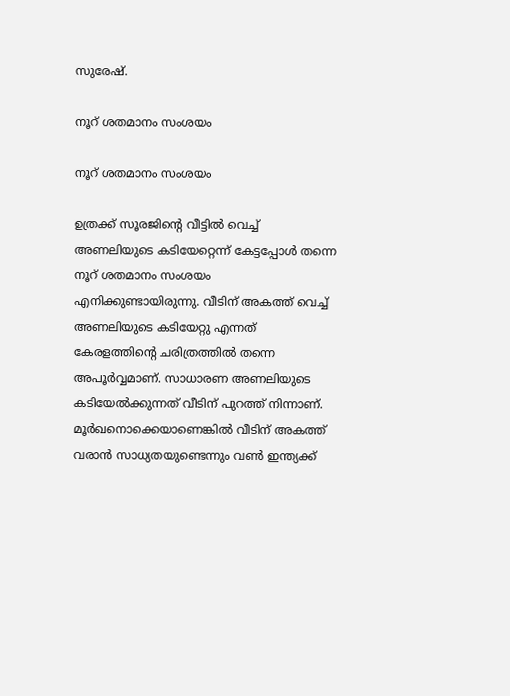സുരേഷ്.

നൂറ് ശതമാനം സംശയം

നൂറ് ശതമാനം സംശയം

ഉത്രക്ക് സൂരജിന്‍റെ വീട്ടില്‍ വെച്ച് അണലിയുടെ കടിയേറ്റെന്ന് കേട്ടപ്പോള്‍ തന്നെ നൂറ് ശതമാനം സംശയം എനിക്കുണ്ടായിരുന്നു. വീടിന് അകത്ത് വെച്ച് അണലിയുടെ കടിയേറ്റു എന്നത് കേരളത്തിന്‍റെ ചരിത്രത്തില്‍ തന്നെ അപൂര്‍വ്വമാണ്. സാധാരണ അണലിയുടെ കടിയേല്‍ക്കുന്നത് വീടിന് പുറത്ത് നിന്നാണ്. മൂര്‍ഖനൊക്കെയാണെങ്കില്‍ വീടിന് അകത്ത് വരാന്‍ സാധ്യതയുണ്ടെന്നും വണ്‍ ഇന്ത്യക്ക്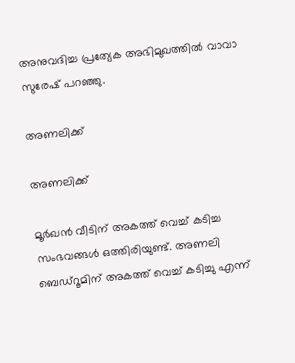അനുവദിച്ച പ്രത്യേക അഭിമുഖത്തില്‍ വാവാ സുരേഷ് പറഞ്ഞു.

അണലിക്ക്

അണലിക്ക്

മൂര്‍ഖന്‍ വീടിന് അകത്ത് വെച്ച് കടിച്ച സംഭവങ്ങള്‍ ഒത്തിരിയുണ്ട്. അണലി ബെഡ്റൂമിന് അകത്ത് വെച്ച് കടിച്ചു എന്ന്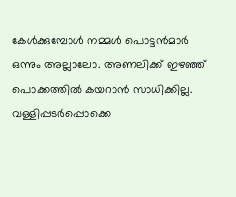കേള്‍ക്കുമ്പോള്‍ നമ്മള്‍ പൊട്ടന്‍മാര്‍ ഒന്നും അല്ലാലോ. അണലിക്ക് ഇഴഞ്ഞ് പൊക്കത്തില്‍ കയറാന്‍ സാധിക്കില്ല. വള്ളിപ്പടര്‍പ്പൊക്കെ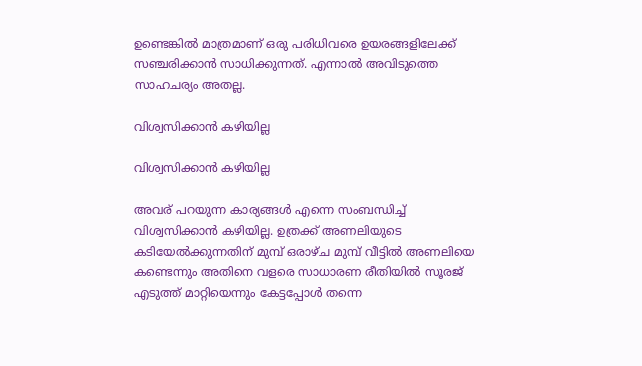ഉണ്ടെങ്കില്‍ മാത്രമാണ് ഒരു പരിധിവരെ ഉയരങ്ങളിലേക്ക് സഞ്ചരിക്കാന്‍ സാധിക്കുന്നത്. എന്നാല്‍ അവിടുത്തെ സാഹചര്യം അതല്ല.

വിശ്വസിക്കാന്‍ കഴിയില്ല

വിശ്വസിക്കാന്‍ കഴിയില്ല

അവര് പറയുന്ന കാര്യങ്ങള്‍ എന്നെ സംബന്ധിച്ച് വിശ്വസിക്കാന്‍ കഴിയില്ല. ഉത്രക്ക് അണലിയുടെ കടിയേല്‍ക്കുന്നതിന് മുമ്പ് ഒരാഴ്ച മുമ്പ് വീട്ടില്‍ അണലിയെ കണ്ടെന്നും അതിനെ വളരെ സാധാരണ രീതിയില്‍ സൂരജ് എടുത്ത് മാറ്റിയെന്നും കേട്ടപ്പോള്‍ തന്നെ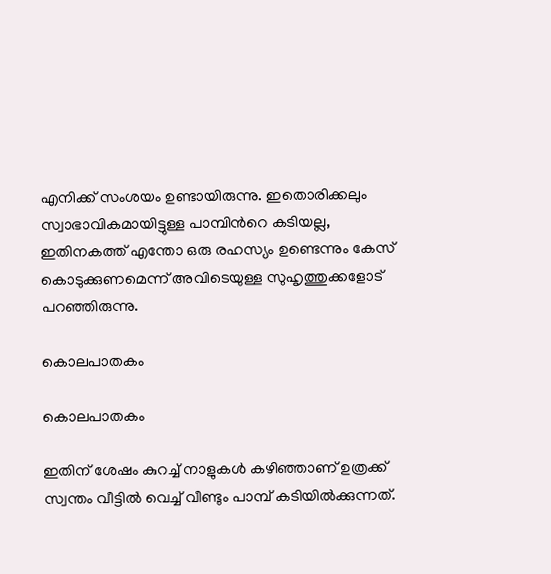എനിക്ക് സംശയം ഉണ്ടായിരുന്നു. ഇതൊരിക്കലും സ്വാഭാവികമായിട്ടുള്ള പാമ്പിന്‍റെ കടിയല്ല, ഇതിനകത്ത് എന്തോ ഒരു രഹസ്യം ഉണ്ടെന്നും കേസ് കൊടുക്കുണമെന്ന് അവിടെയുള്ള സുഹൃത്തുക്കളോട് പറഞ്ഞിരുന്നു.

കൊലപാതകം

കൊലപാതകം

ഇതിന് ശേഷം കുറച്ച് നാളുകള്‍ കഴിഞ്ഞാണ് ഉത്രക്ക് സ്വന്തം വീട്ടില്‍ വെച്ച് വീണ്ടും പാമ്പ് കടിയില്‍ക്കുന്നത്.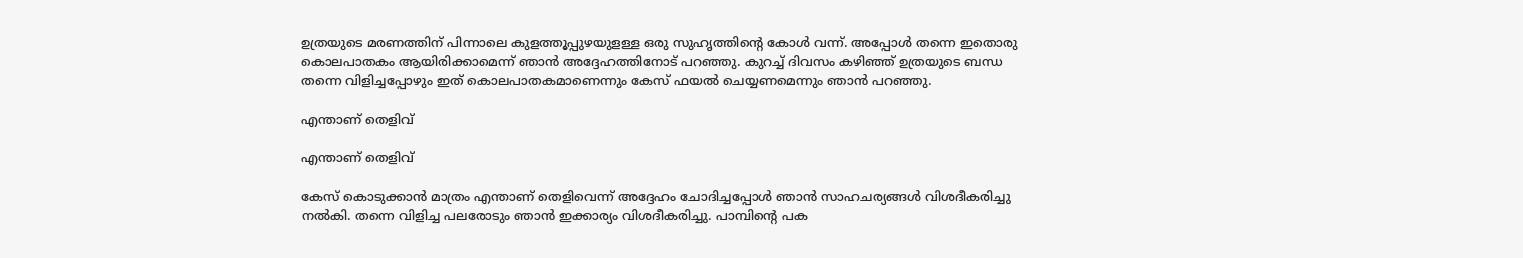ഉത്രയുടെ മരണത്തിന് പിന്നാലെ കുളത്തൂപ്പുഴയുളള്ള ഒരു സുഹൃത്തിന്‍റെ കോള്‍ വന്ന്. അപ്പോള്‍ തന്നെ ഇതൊരു കൊലപാതകം ആയിരിക്കാമെന്ന് ഞാന്‍ അദ്ദേഹത്തിനോട് പറഞ്ഞു. കുറച്ച് ദിവസം കഴിഞ്ഞ് ഉത്രയുടെ ബന്ധ തന്നെ വിളിച്ചപ്പോഴും ഇത് കൊലപാതകമാണെന്നും കേസ് ഫയല്‍ ചെയ്യണമെന്നും ഞാന്‍ പറഞ്ഞു.

എന്താണ് തെളിവ്

എന്താണ് തെളിവ്

കേസ് കൊടുക്കാന്‍ മാത്രം എന്താണ് തെളിവെന്ന് അദ്ദേഹം ചോദിച്ചപ്പോള്‍ ഞാന്‍ സാഹചര്യങ്ങള്‍ വിശദീകരിച്ചു നല്‍കി. തന്നെ വിളിച്ച പലരോടും ഞാന്‍ ഇക്കാര്യം വിശദീകരിച്ചു. പാമ്പിന്‍റെ പക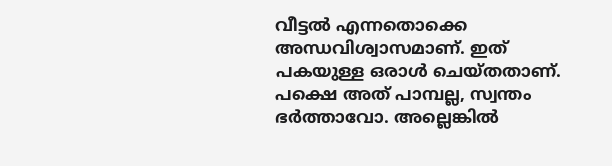വീട്ടല്‍ എന്നതൊക്കെ അന്ധവിശ്വാസമാണ്. ഇത് പകയുള്ള ഒരാള്‍ ചെയ്തതാണ്. പക്ഷെ അത് പാമ്പല്ല, സ്വന്തം ഭര്‍ത്താവോ. അല്ലെങ്കില്‍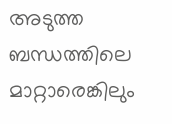അടുത്ത ബന്ധത്തിലെ മാറ്റാരെങ്കിലും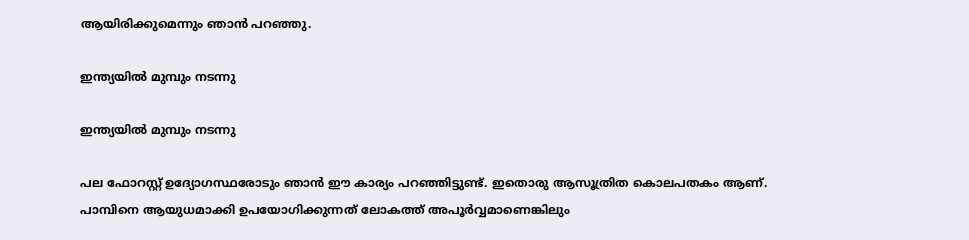ആയിരിക്കുമെന്നും ഞാന്‍ പറഞ്ഞു.

ഇന്ത്യയില്‍ മുമ്പും നടന്നു

ഇന്ത്യയില്‍ മുമ്പും നടന്നു

പല ഫോറസ്റ്റ് ഉദ്യോഗസ്ഥരോടും ഞാന്‍ ഈ കാര്യം പറഞ്ഞിട്ടുണ്ട്. ഇതൊരു ആസൂത്രിത കൊലപതകം ആണ്. പാമ്പിനെ ആയുധമാക്കി ഉപയോഗിക്കുന്നത് ലോകത്ത് അപൂര്‍വ്വമാണെങ്കിലും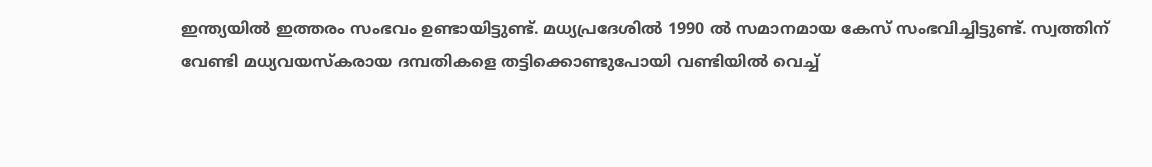ഇന്ത്യയില്‍ ഇത്തരം സംഭവം ഉണ്ടായിട്ടുണ്ട്. മധ്യപ്രദേശില്‍ 1990 ല്‍ സമാനമായ കേസ് സംഭവിച്ചിട്ടുണ്ട്. സ്വത്തിന് വേണ്ടി മധ്യവയസ്കരായ ദമ്പതികളെ തട്ടിക്കൊണ്ടുപോയി വണ്ടിയില്‍ വെച്ച്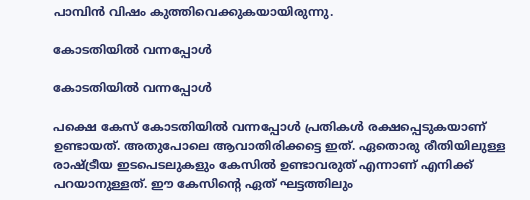പാമ്പിന്‍ വിഷം കുത്തിവെക്കുകയായിരുന്നു.

കോടതിയില്‍ വന്നപ്പോള്‍

കോടതിയില്‍ വന്നപ്പോള്‍

പക്ഷെ കേസ് കോടതിയില്‍ വന്നപ്പോള്‍ പ്രതികള്‍ രക്ഷപ്പെടുകയാണ് ഉണ്ടായത്. അതുപോലെ ആവാതിരിക്കട്ടെ ഇത്. ഏതൊരു രീതിയിലുള്ള രാഷ്ട്രീയ ഇടപെടലുകളും കേസില്‍ ഉണ്ടാവരുത് എന്നാണ് എനിക്ക് പറയാനുള്ളത്. ഈ കേസിന്‍റെ ഏത് ഘട്ടത്തിലും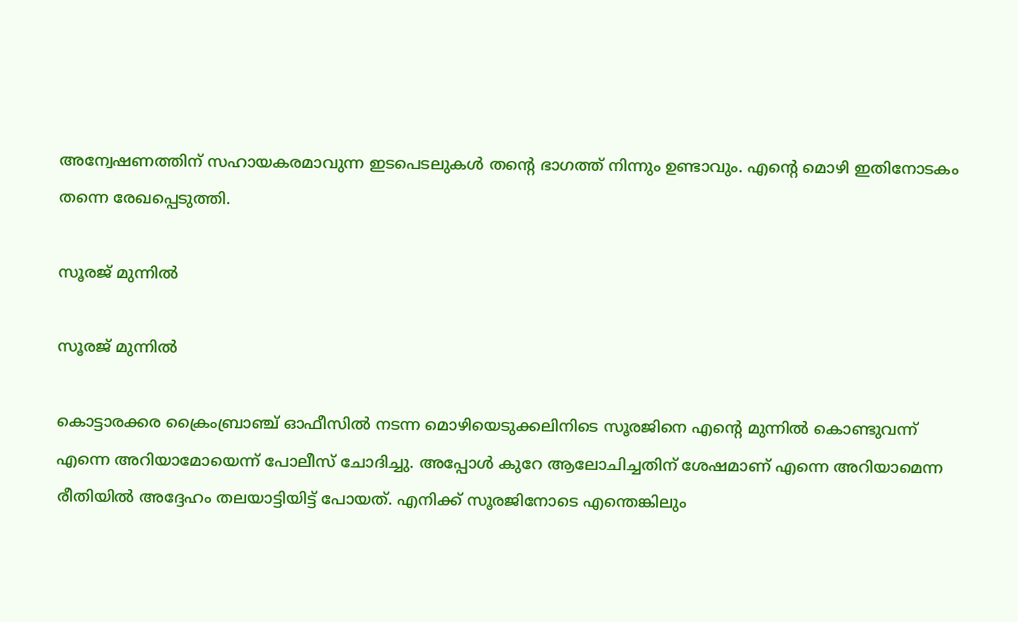അന്വേഷണത്തിന് സഹായകരമാവുന്ന ഇടപെടലുകള്‍ തന്‍റെ ഭാഗത്ത് നിന്നും ഉണ്ടാവും. എന്‍റെ മൊഴി ഇതിനോടകം തന്നെ രേഖപ്പെടുത്തി.

സൂരജ് മുന്നില്‍

സൂരജ് മുന്നില്‍

കൊട്ടാരക്കര ക്രൈംബ്രാഞ്ച് ഓഫീസില്‍ നടന്ന മൊഴിയെടുക്കലിനിടെ സൂരജിനെ എന്‍റെ മുന്നില്‍ കൊണ്ടുവന്ന് എന്നെ അറിയാമോയെന്ന് പോലീസ് ചോദിച്ചു. അപ്പോള്‍ കുറേ ആലോചിച്ചതിന് ശേഷമാണ് എന്നെ അറിയാമെന്ന രീതിയില്‍ അദ്ദേഹം തലയാട്ടിയിട്ട് പോയത്. എനിക്ക് സൂരജിനോടെ എന്തെങ്കിലും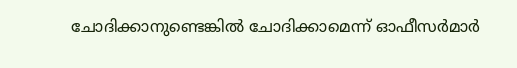ചോദിക്കാനുണ്ടെങ്കില്‍ ചോദിക്കാമെന്ന് ഓഫീസര്‍മാര്‍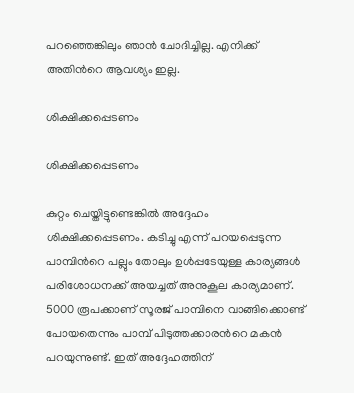പറഞ്ഞെങ്കിലും ഞാന്‍ ചോദിച്ചില്ല. എനിക്ക് അതിന്‍റെ ആവശ്യം ഇല്ല.

ശിക്ഷിക്കപ്പെടണം

ശിക്ഷിക്കപ്പെടണം

കുറ്റം ചെയ്തിട്ടുണ്ടെങ്കില്‍ അദ്ദേഹം ശിക്ഷിക്കപ്പെടണം. കടിച്ചു എന്ന് പറയപ്പെടുന്ന പാമ്പിന്‍റെ പല്ലും തോലും ഉള്‍പ്പടേയുള്ള കാര്യങ്ങള്‍ പരിശോധനക്ക് അയച്ചത് അനുകൂല കാര്യമാണ്. 5000 രൂപക്കാണ് സൂരജ് പാമ്പിനെ വാങ്ങിക്കൊണ്ട് പോയതെന്നും പാമ്പ് പിടുത്തക്കാരന്‍റെ മകന്‍ പറയുന്നുണ്ട്. ഇത് അദ്ദേഹത്തിന്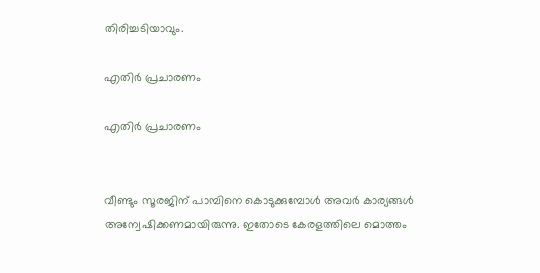തിരിച്ചടിയാവും.

എതിര്‍ പ്രചാരണം

എതിര്‍ പ്രചാരണം


വീണ്ടും സൂരജിന് പാമ്പിനെ കൊടുക്കുമ്പോള്‍ അവര്‍ കാര്യങ്ങള്‍ അന്വേഷിക്കണമായിരുന്നു. ഇതോടെ കേരളത്തിലെ മൊത്തം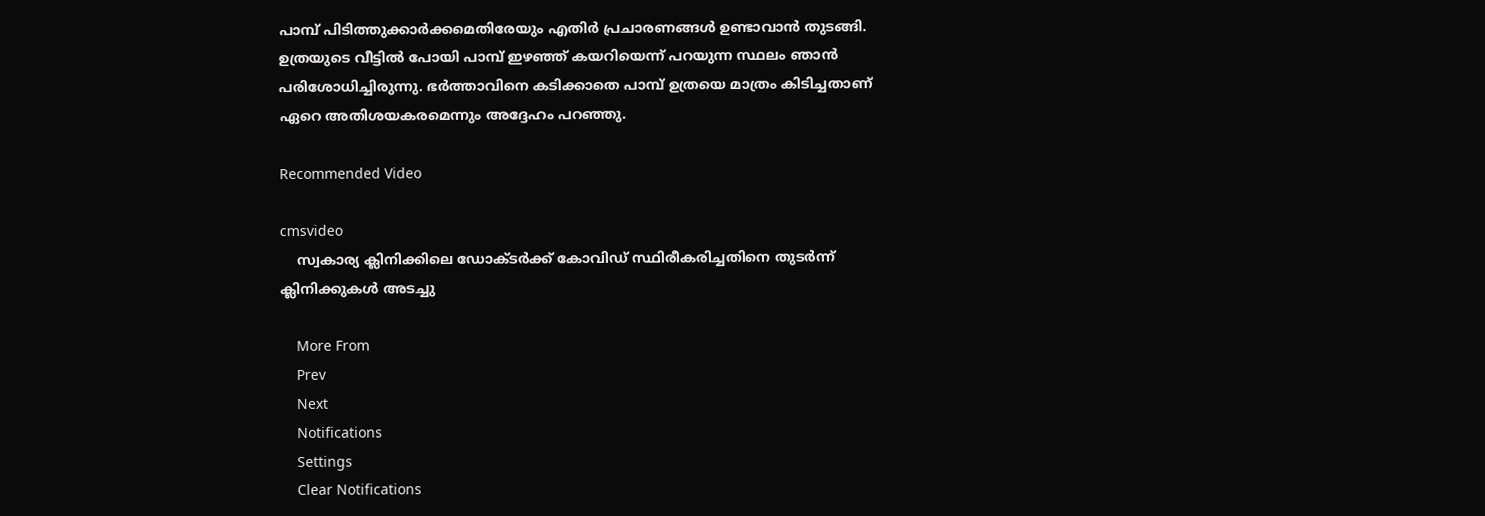പാമ്പ് പിടിത്തുക്കാര്‍ക്കമെതിരേയും എതിര്‍ പ്രചാരണങ്ങള്‍ ഉണ്ടാവാന്‍ തുടങ്ങി. ഉത്രയുടെ വീട്ടില്‍ പോയി പാമ്പ് ഇഴഞ്ഞ് കയറിയെന്ന് പറയുന്ന സ്ഥലം ഞാന്‍ പരിശോധിച്ചിരുന്നു. ഭര്‍ത്താവിനെ കടിക്കാതെ പാമ്പ് ഉത്രയെ മാത്രം കിടിച്ചതാണ് ഏറെ അതിശയകരമെന്നും അദ്ദേഹം പറഞ്ഞു.

Recommended Video

cmsvideo
    സ്വകാര്യ ക്ലിനിക്കിലെ ഡോക്ടർക്ക് കോവിഡ് സ്ഥിരീകരിച്ചതിനെ തുടർന്ന് ക്ലിനിക്കുകൾ അടച്ചു

    More From
    Prev
    Next
    Notifications
    Settings
    Clear Notifications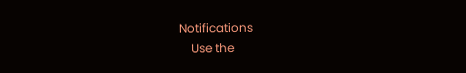Notifications
    Use the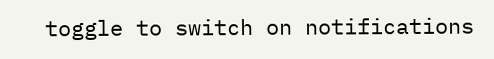toggle to switch on notifications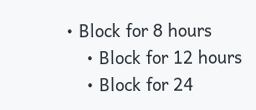• Block for 8 hours
    • Block for 12 hours
    • Block for 24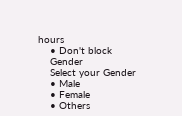hours
    • Don't block
    Gender
    Select your Gender
    • Male
    • Female
    • Others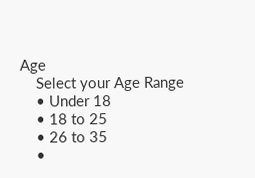Age
    Select your Age Range
    • Under 18
    • 18 to 25
    • 26 to 35
    •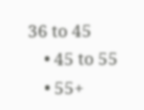36 to 45
    • 45 to 55
    • 55+